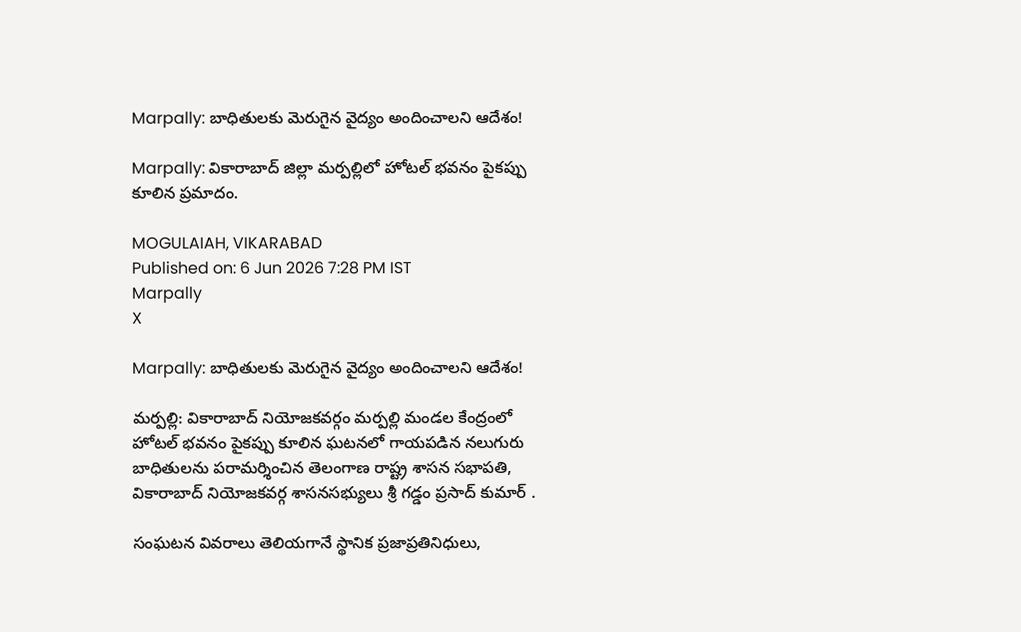Marpally: బాధితులకు మెరుగైన వైద్యం అందించాలని ఆదేశం!

Marpally: వికారాబాద్ జిల్లా మర్పల్లిలో హోటల్ భవనం పైకప్పు కూలిన ప్రమాదం.

MOGULAIAH, VIKARABAD
Published on: 6 Jun 2026 7:28 PM IST
Marpally
X

Marpally: బాధితులకు మెరుగైన వైద్యం అందించాలని ఆదేశం!

మర్పల్లి: వికారాబాద్ నియోజకవర్గం మర్పల్లి మండల కేంద్రంలో హోటల్ భవనం పైకప్పు కూలిన ఘటనలో గాయపడిన నలుగురు బాధితులను పరామర్శించిన తెలంగాణ రాష్ట్ర శాసన సభాపతి, వికారాబాద్ నియోజకవర్గ శాసనసభ్యులు శ్రీ గడ్డం ప్రసాద్ కుమార్ .

సంఘటన వివరాలు తెలియగానే స్థానిక ప్రజాప్రతినిధులు,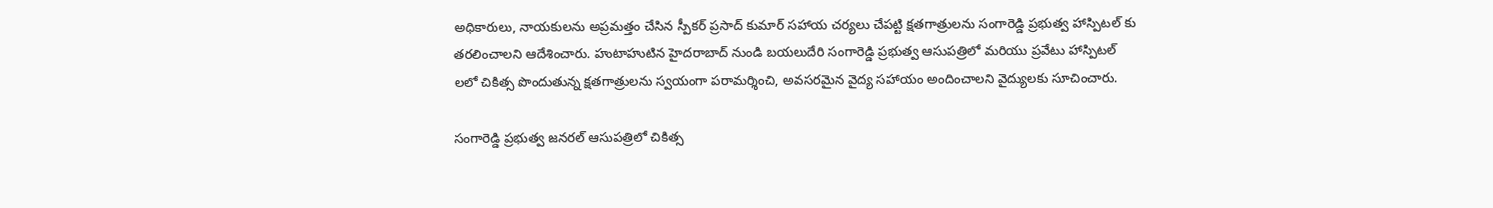అధికారులు, నాయకులను అప్రమత్తం చేసిన స్పీకర్ ప్రసాద్ కుమార్ సహాయ చర్యలు చేపట్టి క్షతగాత్రులను సంగారెడ్డి ప్రభుత్వ హాస్పిటల్ కు తరలించాలని ఆదేశించారు. హుటాహుటిన హైదరాబాద్ నుండి బయలుదేరి సంగారెడ్డి ప్రభుత్వ ఆసుపత్రిలో మరియు ప్రవేటు హాస్పిటల్ లలో చికిత్స పొందుతున్న క్షతగాత్రులను స్వయంగా పరామర్శించి, అవసరమైన వైద్య సహాయం అందించాలని వైద్యులకు సూచించారు.

సంగారెడ్డి ప్రభుత్వ జనరల్ ఆసుపత్రిలో చికిత్స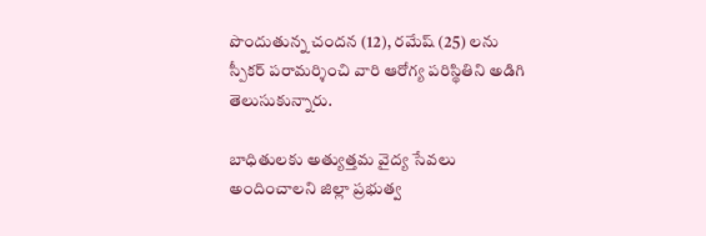పొందుతున్న చందన (12), రమేష్ (25) లను స్పీకర్ పరామర్శించి వారి ఆరోగ్య పరిస్థితిని అడిగి తెలుసుకున్నారు.

బాధితులకు అత్యుత్తమ వైద్య సేవలు అందించాలని జిల్లా ప్రభుత్వ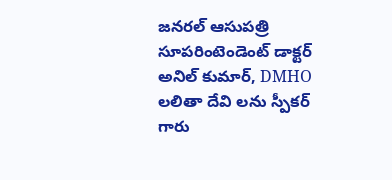జనరల్ ఆసుపత్రి సూపరింటెండెంట్‌ డాక్టర్ అనిల్ కుమార్, DMHO లలితా దేవి లను స్పీకర్ గారు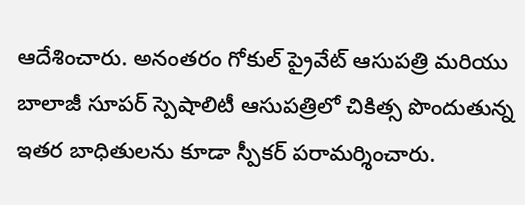ఆదేశించారు. అనంతరం గోకుల్ ప్రైవేట్ ఆసుపత్రి మరియు బాలాజీ సూపర్ స్పెషాలిటీ ఆసుపత్రిలో చికిత్స పొందుతున్న ఇతర బాధితులను కూడా స్పీకర్ పరామర్శించారు.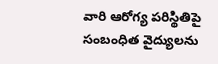వారి ఆరోగ్య పరిస్థితిపై సంబంధిత వైద్యులను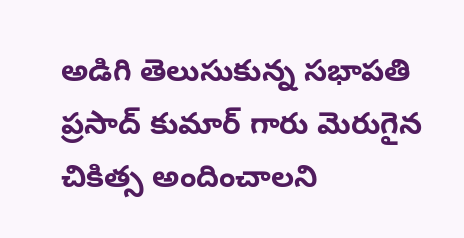అడిగి తెలుసుకున్న సభాపతి ప్రసాద్ కుమార్ గారు మెరుగైన చికిత్స అందించాలని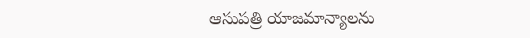ఆసుపత్రి యాజమాన్యాలను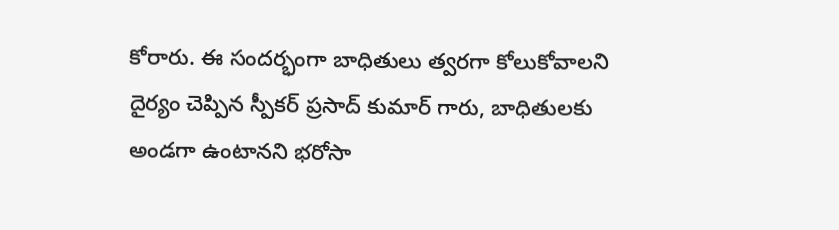కోరారు. ఈ సందర్భంగా బాధితులు త్వరగా కోలుకోవాలని దైర్యం చెప్పిన స్పీకర్ ప్రసాద్ కుమార్ గారు, బాధితులకు అండగా ఉంటానని భరోసా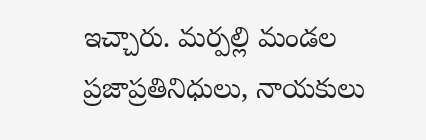ఇచ్చారు. మర్పల్లి మండల ప్రజాప్రతినిధులు, నాయకులు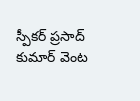స్పీకర్ ప్రసాద్ కుమార్ వెంట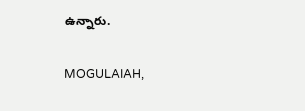ఉన్నారు.

MOGULAIAH,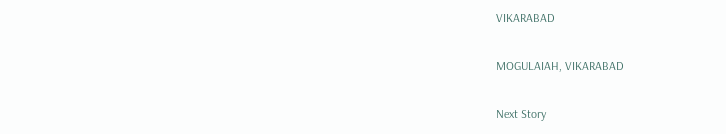VIKARABAD

MOGULAIAH, VIKARABAD

Next Story